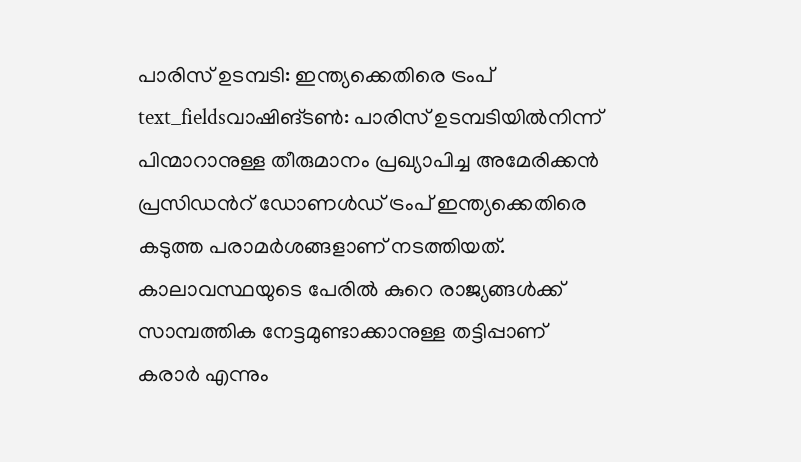പാരിസ് ഉടമ്പടി: ഇന്ത്യക്കെതിരെ ട്രംപ്
text_fieldsവാഷിങ്ടൺ: പാരിസ് ഉടമ്പടിയിൽനിന്ന് പിന്മാറാനുള്ള തീരുമാനം പ്രഖ്യാപിച്ച അമേരിക്കൻ പ്രസിഡൻറ് ഡോണൾഡ് ട്രംപ് ഇന്ത്യക്കെതിരെ കടുത്ത പരാമർശങ്ങളാണ് നടത്തിയത്. കാലാവസ്ഥയുടെ പേരിൽ കുറെ രാജ്യങ്ങൾക്ക് സാമ്പത്തിക നേട്ടമുണ്ടാക്കാനുള്ള തട്ടിപ്പാണ് കരാർ എന്നും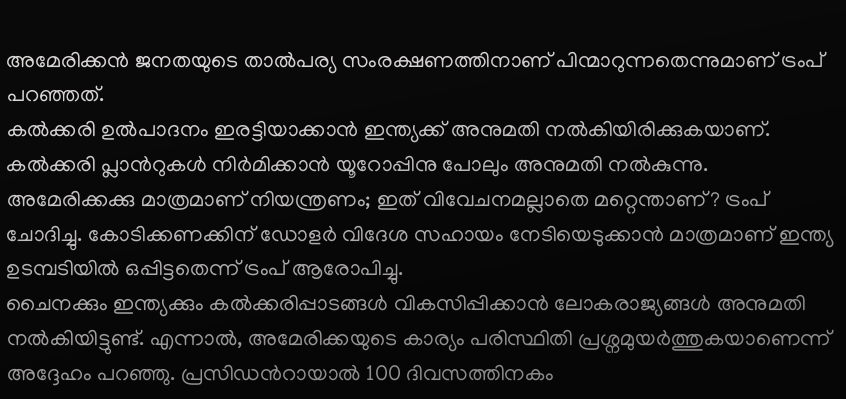അമേരിക്കൻ ജനതയുടെ താൽപര്യ സംരക്ഷണത്തിനാണ് പിന്മാറുന്നതെന്നുമാണ് ട്രംപ് പറഞ്ഞത്.
കൽക്കരി ഉൽപാദനം ഇരട്ടിയാക്കാൻ ഇന്ത്യക്ക് അനുമതി നൽകിയിരിക്കുകയാണ്. കൽക്കരി പ്ലാൻറുകൾ നിർമിക്കാൻ യൂറോപ്പിനു പോലും അനുമതി നൽകുന്നു. അമേരിക്കക്കു മാത്രമാണ് നിയന്ത്രണം; ഇത് വിവേചനമല്ലാതെ മറ്റെന്താണ്? ട്രംപ് ചോദിച്ചു. കോടിക്കണക്കിന് ഡോളർ വിദേശ സഹായം നേടിയെടുക്കാൻ മാത്രമാണ് ഇന്ത്യ ഉടമ്പടിയിൽ ഒപ്പിട്ടതെന്ന് ട്രംപ് ആരോപിച്ചു.
ചൈനക്കും ഇന്ത്യക്കും കൽക്കരിപ്പാടങ്ങൾ വികസിപ്പിക്കാൻ ലോകരാജ്യങ്ങൾ അനുമതി നൽകിയിട്ടുണ്ട്. എന്നാൽ, അമേരിക്കയുടെ കാര്യം പരിസ്ഥിതി പ്രശ്നമുയർത്തുകയാണെന്ന് അദ്ദേഹം പറഞ്ഞു. പ്രസിഡൻറായാൽ 100 ദിവസത്തിനകം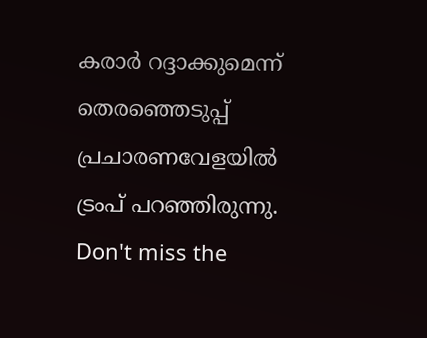കരാർ റദ്ദാക്കുമെന്ന് തെരഞ്ഞെടുപ്പ് പ്രചാരണവേളയിൽ ട്രംപ് പറഞ്ഞിരുന്നു.
Don't miss the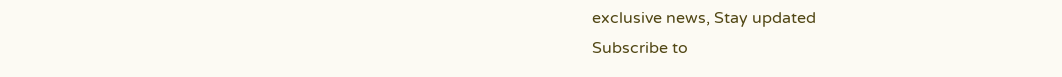exclusive news, Stay updated
Subscribe to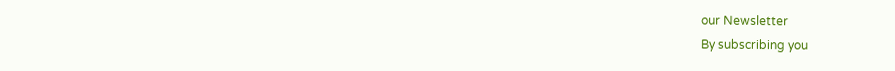our Newsletter
By subscribing you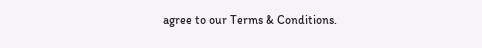agree to our Terms & Conditions.